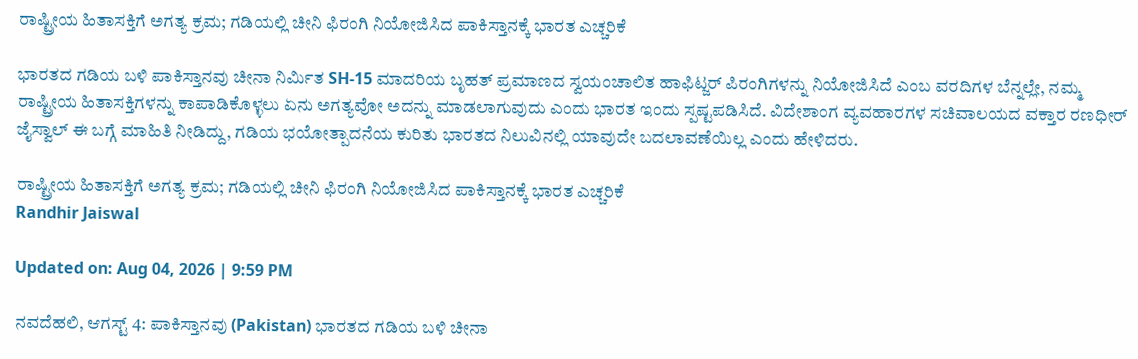ರಾಷ್ಟ್ರೀಯ ಹಿತಾಸಕ್ತಿಗೆ ಅಗತ್ಯ ಕ್ರಮ; ಗಡಿಯಲ್ಲಿ ಚೀನಿ ಫಿರಂಗಿ ನಿಯೋಜಿಸಿದ ಪಾಕಿಸ್ತಾನಕ್ಕೆ ಭಾರತ ಎಚ್ಚರಿಕೆ

ಭಾರತದ ಗಡಿಯ ಬಳಿ ಪಾಕಿಸ್ತಾನವು ಚೀನಾ ನಿರ್ಮಿತ SH-15 ಮಾದರಿಯ ಬೃಹತ್ ಪ್ರಮಾಣದ ಸ್ವಯಂಚಾಲಿತ ಹಾಫಿಟ್ಜರ್ ಪಿರಂಗಿಗಳನ್ನು ನಿಯೋಜಿಸಿದೆ ಎಂಬ ವರದಿಗಳ ಬೆನ್ನಲ್ಲೇ, ನಮ್ಮ ರಾಷ್ಟ್ರೀಯ ಹಿತಾಸಕ್ತಿಗಳನ್ನು ಕಾಪಾಡಿಕೊಳ್ಳಲು ಏನು ಅಗತ್ಯವೋ ಅದನ್ನು ಮಾಡಲಾಗುವುದು ಎಂದು ಭಾರತ ಇಂದು ಸ್ಪಷ್ಟಪಡಿಸಿದೆ. ವಿದೇಶಾಂಗ ವ್ಯವಹಾರಗಳ ಸಚಿವಾಲಯದ ವಕ್ತಾರ ರಣಧೀರ್ ಜೈಸ್ವಾಲ್ ಈ ಬಗ್ಗೆ ಮಾಹಿತಿ ನೀಡಿದ್ದು, ಗಡಿಯ ಭಯೋತ್ಪಾದನೆಯ ಕುರಿತು ಭಾರತದ ನಿಲುವಿನಲ್ಲಿ ಯಾವುದೇ ಬದಲಾವಣೆಯಿಲ್ಲ ಎಂದು ಹೇಳಿದರು.

ರಾಷ್ಟ್ರೀಯ ಹಿತಾಸಕ್ತಿಗೆ ಅಗತ್ಯ ಕ್ರಮ; ಗಡಿಯಲ್ಲಿ ಚೀನಿ ಫಿರಂಗಿ ನಿಯೋಜಿಸಿದ ಪಾಕಿಸ್ತಾನಕ್ಕೆ ಭಾರತ ಎಚ್ಚರಿಕೆ
Randhir Jaiswal

Updated on: Aug 04, 2026 | 9:59 PM

ನವದೆಹಲಿ, ಆಗಸ್ಟ್ 4: ಪಾಕಿಸ್ತಾನವು (Pakistan) ಭಾರತದ ಗಡಿಯ ಬಳಿ ಚೀನಾ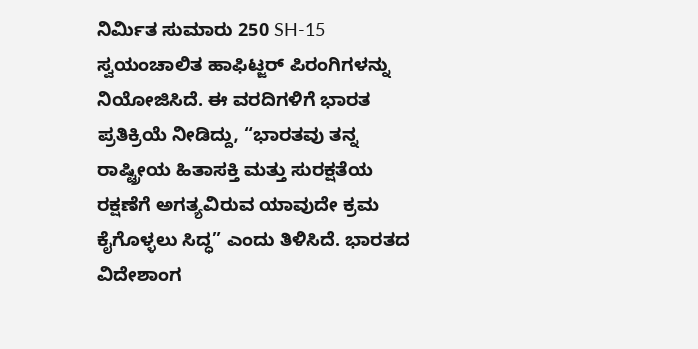ನಿರ್ಮಿತ ಸುಮಾರು 250 SH-15 ಸ್ವಯಂಚಾಲಿತ ಹಾಫಿಟ್ಜರ್ ಪಿರಂಗಿಗಳನ್ನು ನಿಯೋಜಿಸಿದೆ. ಈ ವರದಿಗಳಿಗೆ ಭಾರತ ಪ್ರತಿಕ್ರಿಯೆ ನೀಡಿದ್ದು, “ಭಾರತವು ತನ್ನ ರಾಷ್ಟ್ರೀಯ ಹಿತಾಸಕ್ತಿ ಮತ್ತು ಸುರಕ್ಷತೆಯ ರಕ್ಷಣೆಗೆ ಅಗತ್ಯವಿರುವ ಯಾವುದೇ ಕ್ರಮ ಕೈಗೊಳ್ಳಲು ಸಿದ್ಧ” ಎಂದು ತಿಳಿಸಿದೆ. ಭಾರತದ ವಿದೇಶಾಂಗ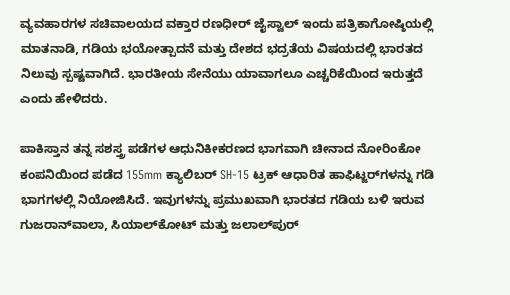ವ್ಯವಹಾರಗಳ ಸಚಿವಾಲಯದ ವಕ್ತಾರ ರಣಧೀರ್ ಜೈಸ್ವಾಲ್ ಇಂದು ಪತ್ರಿಕಾಗೋಷ್ಠಿಯಲ್ಲಿ ಮಾತನಾಡಿ, ಗಡಿಯ ಭಯೋತ್ಪಾದನೆ ಮತ್ತು ದೇಶದ ಭದ್ರತೆಯ ವಿಷಯದಲ್ಲಿ ಭಾರತದ ನಿಲುವು ಸ್ಪಷ್ಟವಾಗಿದೆ. ಭಾರತೀಯ ಸೇನೆಯು ಯಾವಾಗಲೂ ಎಚ್ಚರಿಕೆಯಿಂದ ಇರುತ್ತದೆ ಎಂದು ಹೇಳಿದರು.

ಪಾಕಿಸ್ತಾನ ತನ್ನ ಸಶಸ್ತ್ರ ಪಡೆಗಳ ಆಧುನಿಕೀಕರಣದ ಭಾಗವಾಗಿ ಚೀನಾದ ನೋರಿಂಕೋ ಕಂಪನಿಯಿಂದ ಪಡೆದ 155mm ಕ್ಯಾಲಿಬರ್ SH-15 ಟ್ರಕ್ ಆಧಾರಿತ ಹಾಫಿಟ್ಜರ್‌ಗಳನ್ನು ಗಡಿ ಭಾಗಗಳಲ್ಲಿ ನಿಯೋಜಿಸಿದೆ. ಇವುಗಳನ್ನು ಪ್ರಮುಖವಾಗಿ ಭಾರತದ ಗಡಿಯ ಬಳಿ ಇರುವ ಗುಜರಾನ್‌ವಾಲಾ, ಸಿಯಾಲ್‌ಕೋಟ್ ಮತ್ತು ಜಲಾಲ್‌ಪುರ್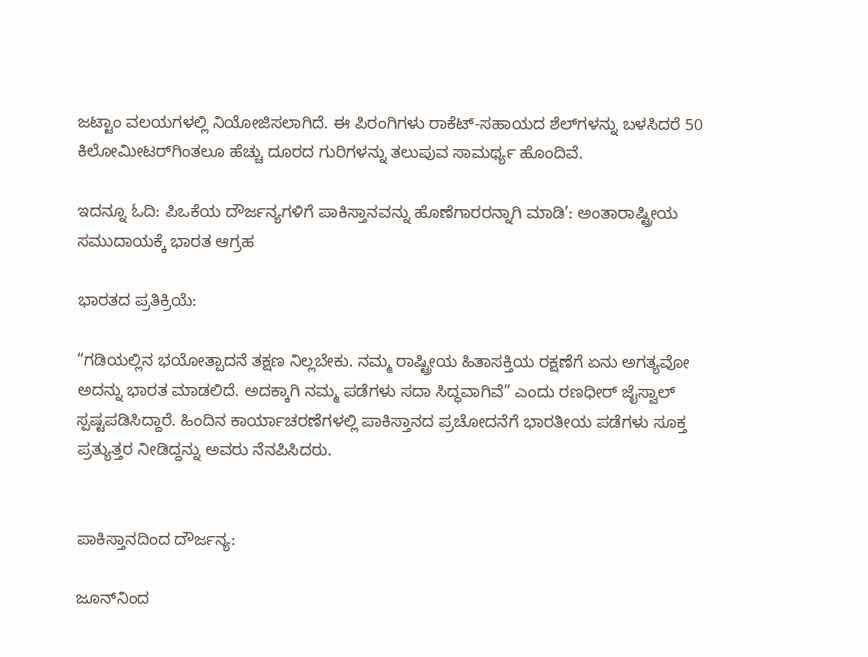ಜಟ್ಟಾಂ ವಲಯಗಳಲ್ಲಿ ನಿಯೋಜಿಸಲಾಗಿದೆ. ಈ ಪಿರಂಗಿಗಳು ರಾಕೆಟ್-ಸಹಾಯದ ಶೆಲ್‌ಗಳನ್ನು ಬಳಸಿದರೆ 50 ಕಿಲೋಮೀಟರ್‌ಗಿಂತಲೂ ಹೆಚ್ಚು ದೂರದ ಗುರಿಗಳನ್ನು ತಲುಪುವ ಸಾಮರ್ಥ್ಯ ಹೊಂದಿವೆ.

ಇದನ್ನೂ ಓದಿ: ಪಿಒಕೆಯ ದೌರ್ಜನ್ಯಗಳಿಗೆ ಪಾಕಿಸ್ತಾನವನ್ನು ಹೊಣೆಗಾರರನ್ನಾಗಿ ಮಾಡಿ’: ಅಂತಾರಾಷ್ಟ್ರೀಯ ಸಮುದಾಯಕ್ಕೆ ಭಾರತ ಆಗ್ರಹ

ಭಾರತದ ಪ್ರತಿಕ್ರಿಯೆ:

“ಗಡಿಯಲ್ಲಿನ ಭಯೋತ್ಪಾದನೆ ತಕ್ಷಣ ನಿಲ್ಲಬೇಕು. ನಮ್ಮ ರಾಷ್ಟ್ರೀಯ ಹಿತಾಸಕ್ತಿಯ ರಕ್ಷಣೆಗೆ ಏನು ಅಗತ್ಯವೋ ಅದನ್ನು ಭಾರತ ಮಾಡಲಿದೆ. ಅದಕ್ಕಾಗಿ ನಮ್ಮ ಪಡೆಗಳು ಸದಾ ಸಿದ್ಧವಾಗಿವೆ” ಎಂದು ರಣಧೀರ್ ಜೈಸ್ವಾಲ್ ಸ್ಪಷ್ಟಪಡಿಸಿದ್ದಾರೆ. ಹಿಂದಿನ ಕಾರ್ಯಾಚರಣೆಗಳಲ್ಲಿ ಪಾಕಿಸ್ತಾನದ ಪ್ರಚೋದನೆಗೆ ಭಾರತೀಯ ಪಡೆಗಳು ಸೂಕ್ತ ಪ್ರತ್ಯುತ್ತರ ನೀಡಿದ್ದನ್ನು ಅವರು ನೆನಪಿಸಿದರು.


ಪಾಕಿಸ್ತಾನದಿಂದ ದೌರ್ಜನ್ಯ:

ಜೂನ್‌ನಿಂದ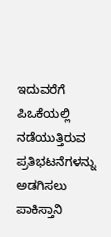ಇದುವರೆಗೆ ಪಿಒಕೆಯಲ್ಲಿ ನಡೆಯುತ್ತಿರುವ ಪ್ರತಿಭಟನೆಗಳನ್ನು ಅಡಗಿಸಲು ಪಾಕಿಸ್ತಾನಿ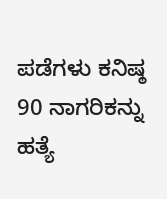ಪಡೆಗಳು ಕನಿಷ್ಠ 90 ನಾಗರಿಕನ್ನು ಹತ್ಯೆ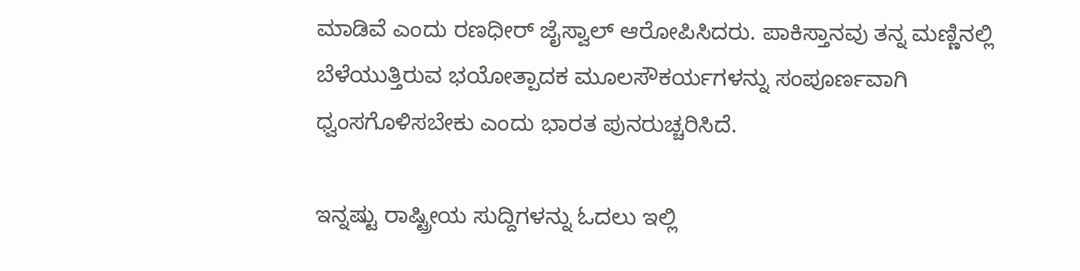ಮಾಡಿವೆ ಎಂದು ರಣಧೀರ್ ಜೈಸ್ವಾಲ್ ಆರೋಪಿಸಿದರು. ಪಾಕಿಸ್ತಾನವು ತನ್ನ ಮಣ್ಣಿನಲ್ಲಿ ಬೆಳೆಯುತ್ತಿರುವ ಭಯೋತ್ಪಾದಕ ಮೂಲಸೌಕರ್ಯಗಳನ್ನು ಸಂಪೂರ್ಣವಾಗಿ ಧ್ವಂಸಗೊಳಿಸಬೇಕು ಎಂದು ಭಾರತ ಪುನರುಚ್ಚರಿಸಿದೆ.

ಇನ್ನಷ್ಟು ರಾಷ್ಟ್ರೀಯ ಸುದ್ದಿಗಳನ್ನು ಓದಲು ಇಲ್ಲಿ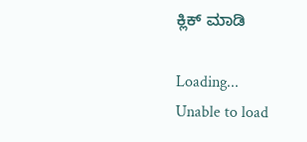ಕ್ಲಿಕ್ ಮಾಡಿ

Loading...
Unable to load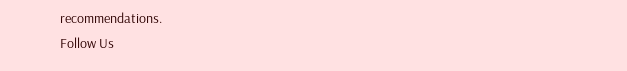recommendations.
Follow Us